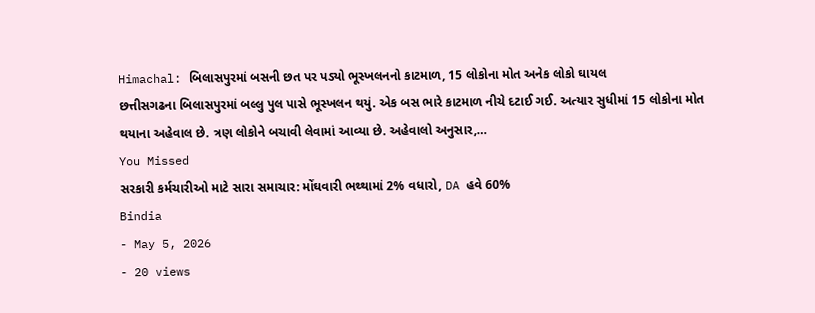Himachal: બિલાસપુરમાં બસની છત પર પડ્યો ભૂસ્ખલનનો કાટમાળ, 15 લોકોના મોત અનેક લોકો ઘાયલ
છત્તીસગઢના બિલાસપુરમાં બલ્લુ પુલ પાસે ભૂસ્ખલન થયું. એક બસ ભારે કાટમાળ નીચે દટાઈ ગઈ. અત્યાર સુધીમાં 15 લોકોના મોત થયાના અહેવાલ છે. ત્રણ લોકોને બચાવી લેવામાં આવ્યા છે. અહેવાલો અનુસાર,…
You Missed
સરકારી કર્મચારીઓ માટે સારા સમાચાર: મોંઘવારી ભથ્થામાં 2% વધારો, DA હવે 60%
Bindia
- May 5, 2026
- 20 views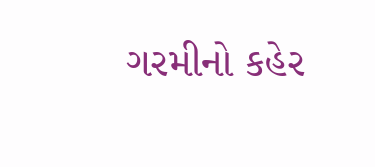ગરમીનો કહેર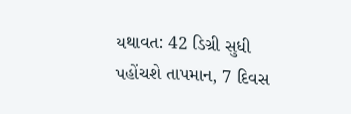યથાવત: 42 ડિગ્રી સુધી પહોંચશે તાપમાન, 7 દિવસ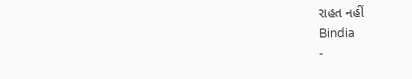રાહત નહીં
Bindia
-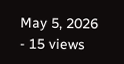May 5, 2026
- 15 views